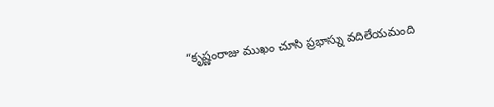“కృష్ణంరాజు ముఖం చూసి ప్రభాస్ను వదిలేయమంది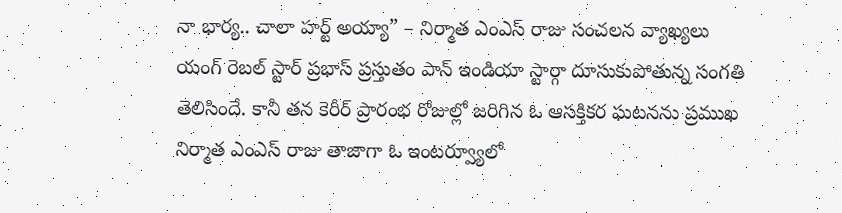నా భార్య.. చాలా హర్ట్ అయ్యా” – నిర్మాత ఎంఎస్ రాజు సంచలన వ్యాఖ్యలు
యంగ్ రెబల్ స్టార్ ప్రభాస్ ప్రస్తుతం పాన్ ఇండియా స్టార్గా దూసుకుపోతున్న సంగతి తెలిసిందే. కానీ తన కెరీర్ ప్రారంభ రోజుల్లో జరిగిన ఓ ఆసక్తికర ఘటనను ప్రముఖ నిర్మాత ఎంఎస్ రాజు తాజాగా ఓ ఇంటర్వ్యూలో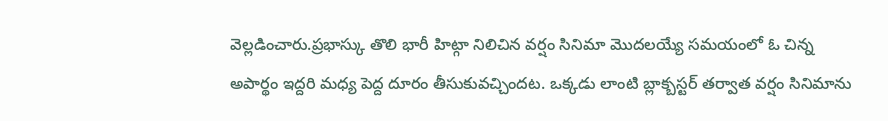వెల్లడించారు.ప్రభాస్కు తొలి భారీ హిట్గా నిలిచిన వర్షం సినిమా మొదలయ్యే సమయంలో ఓ చిన్న అపార్థం ఇద్దరి మధ్య పెద్ద దూరం తీసుకువచ్చిందట. ఒక్కడు లాంటి బ్లాక్బస్టర్ తర్వాత వర్షం సినిమాను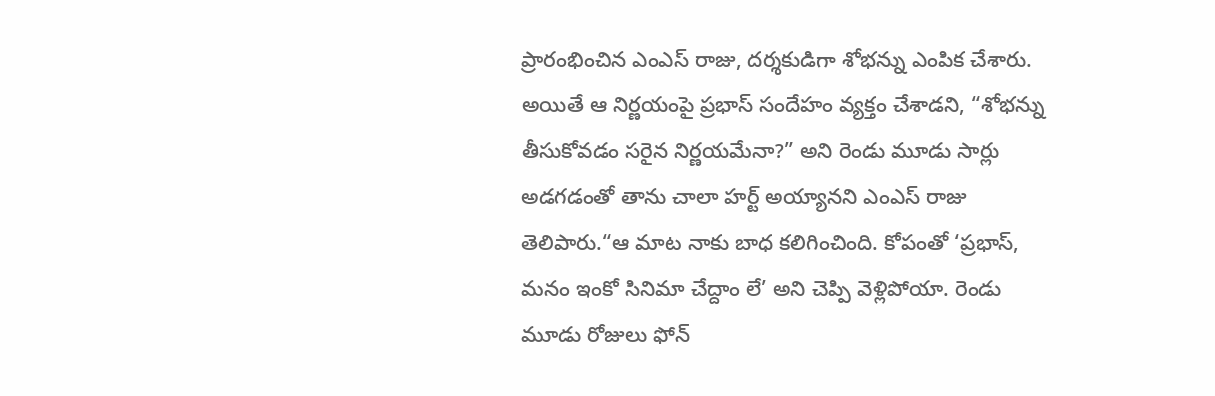ప్రారంభించిన ఎంఎస్ రాజు, దర్శకుడిగా శోభన్ను ఎంపిక చేశారు. అయితే ఆ నిర్ణయంపై ప్రభాస్ సందేహం వ్యక్తం చేశాడని, “శోభన్ను తీసుకోవడం సరైన నిర్ణయమేనా?” అని రెండు మూడు సార్లు అడగడంతో తాను చాలా హర్ట్ అయ్యానని ఎంఎస్ రాజు తెలిపారు.“ఆ మాట నాకు బాధ కలిగించింది. కోపంతో ‘ప్రభాస్, మనం ఇంకో సినిమా చేద్దాం లే’ అని చెప్పి వెళ్లిపోయా. రెండు మూడు రోజులు ఫోన్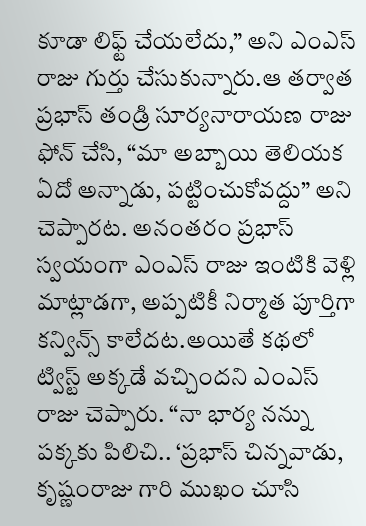కూడా లిఫ్ట్ చేయలేదు,” అని ఎంఎస్ రాజు గుర్తు చేసుకున్నారు.ఆ తర్వాత ప్రభాస్ తండ్రి సూర్యనారాయణ రాజు ఫోన్ చేసి, “మా అబ్బాయి తెలియక ఏదో అన్నాడు, పట్టించుకోవద్దు” అని చెప్పారట. అనంతరం ప్రభాస్ స్వయంగా ఎంఎస్ రాజు ఇంటికి వెళ్లి మాట్లాడగా, అప్పటికీ నిర్మాత పూర్తిగా కన్విన్స్ కాలేదట.అయితే కథలో ట్విస్ట్ అక్కడే వచ్చిందని ఎంఎస్ రాజు చెప్పారు. “నా భార్య నన్ను పక్కకు పిలిచి.. ‘ప్రభాస్ చిన్నవాడు, కృష్ణంరాజు గారి ముఖం చూసి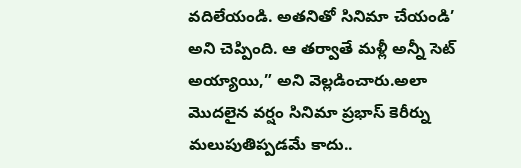వదిలేయండి. అతనితో సినిమా చేయండి’ అని చెప్పింది. ఆ తర్వాతే మళ్లీ అన్నీ సెట్ అయ్యాయి,” అని వెల్లడించారు.అలా మొదలైన వర్షం సినిమా ప్రభాస్ కెరీర్ను మలుపుతిప్పడమే కాదు..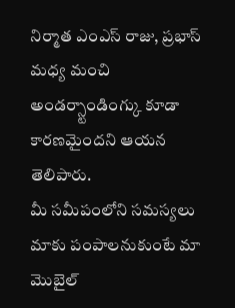నిర్మాత ఎంఎస్ రాజు, ప్రభాస్ మధ్య మంచి అండర్స్టాండింగ్కు కూడా కారణమైందని ఆయన తెలిపారు.
మీ సమీపంలోని సమస్యలు మాకు పంపాలనుకుంటే మా మొబైల్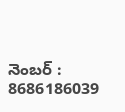నెంబర్ : 8686186039